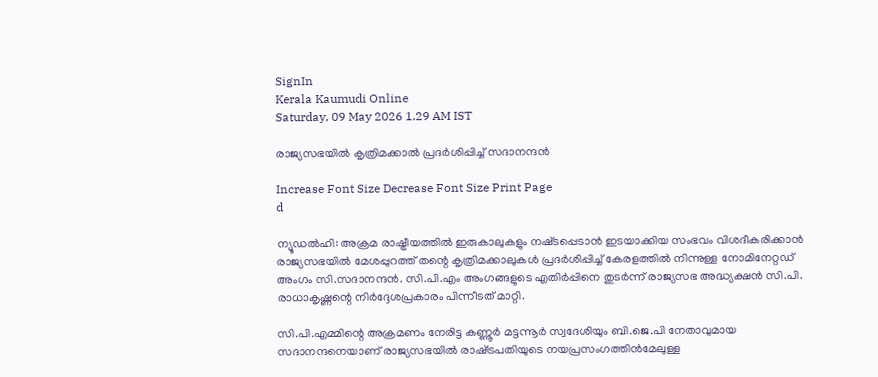SignIn
Kerala Kaumudi Online
Saturday, 09 May 2026 1.29 AM IST

രാജ്യസഭയിൽ കൃത്രിമക്കാൽ പ്രദർശിപ്പിച്ച് സദാനന്ദൻ

Increase Font Size Decrease Font Size Print Page
d

ന്യൂഡൽഹി: അക്രമ രാഷ്ട്രീയത്തിൽ ഇരുകാലുകളും നഷ്‌ടപ്പെടാൻ ഇടയാക്കിയ സംഭവം വിശദീകരിക്കാൻ രാജ്യസഭയിൽ മേശപ്പുറത്ത് തന്റെ കൃത്രിമക്കാലുകൾ പ്രദർശിപ്പിച്ച് കേരളത്തിൽ നിന്നുള്ള നോമിനേറ്റഡ് അംഗം സി.സദാനന്ദൻ. സി.പി.എം അംഗങ്ങളുടെ എതിർപ്പിനെ തുടർന്ന് രാജ്യസഭ അദ്ധ്യക്ഷൻ സി.പി. രാധാകൃഷ്ണന്റെ നിർദ്ദേശപ്രകാരം പിന്നീടത് മാറ്റി.

സി.പി.എമ്മിന്റെ അക്രമണം നേരിട്ട കണ്ണൂർ മട്ടന്നൂർ സ്വദേശിയും ബി.ജെ.പി നേതാവുമായ സദാനന്ദനെയാണ് രാജ്യസഭയിൽ രാഷ്‌ട്രപതിയുടെ നയപ്രസംഗത്തിൻമേലുള്ള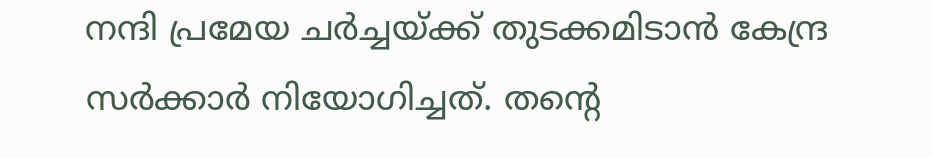നന്ദി പ്രമേയ ചർച്ചയ്‌ക്ക് തുടക്കമിടാൻ കേന്ദ്ര സർക്കാർ നിയോഗിച്ചത്. തന്റെ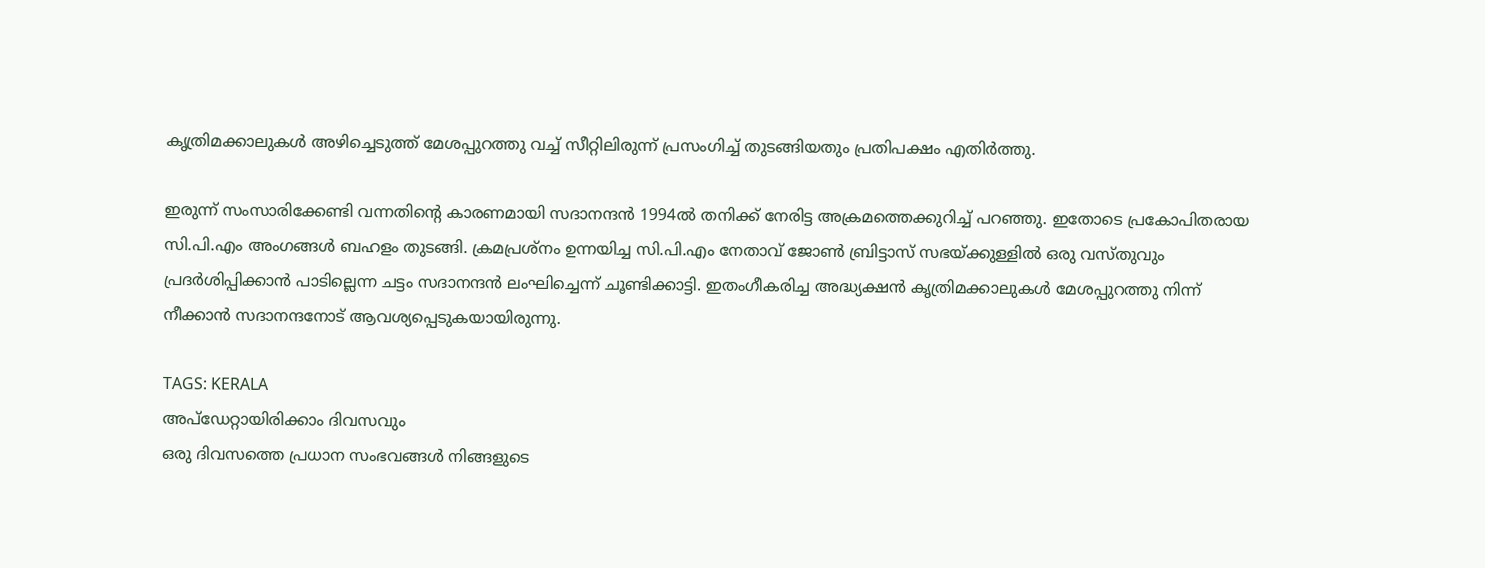കൃത്രിമക്കാലുകൾ അഴിച്ചെടുത്ത് മേശപ്പുറത്തു വച്ച് സീറ്റിലിരുന്ന് പ്രസംഗിച്ച് തുടങ്ങിയതും പ്രതിപക്ഷം എതിർത്തു.

ഇരുന്ന് സംസാരിക്കേണ്ടി വന്നതിന്റെ കാരണമായി സദാനന്ദൻ 1994ൽ തനിക്ക് നേരിട്ട അക്രമത്തെക്കുറിച്ച് പറഞ്ഞു. ഇതോടെ പ്രകോപിതരായ സി.പി.എം അംഗങ്ങൾ ബഹളം തുടങ്ങി. ക്രമപ്രശ്നം ഉന്നയിച്ച സി.പി.എം നേതാവ് ജോൺ ബ്രിട്ടാസ് സഭയ്‌ക്കുള്ളിൽ ഒരു വസ്‌തുവും പ്രദർശിപ്പിക്കാൻ പാടില്ലെന്ന ചട്ടം സദാനന്ദൻ ലംഘിച്ചെന്ന് ചൂണ്ടിക്കാട്ടി. ഇതംഗീകരിച്ച അദ്ധ്യക്ഷൻ കൃത്രിമക്കാലുകൾ മേശപ്പുറത്തു നിന്ന് നീക്കാൻ സദാനന്ദനോട് ആവശ്യപ്പെടുകയായിരുന്നു.

TAGS: KERALA
അപ്ഡേറ്റായിരിക്കാം ദിവസവും
ഒരു ദിവസത്തെ പ്രധാന സംഭവങ്ങൾ നിങ്ങളുടെ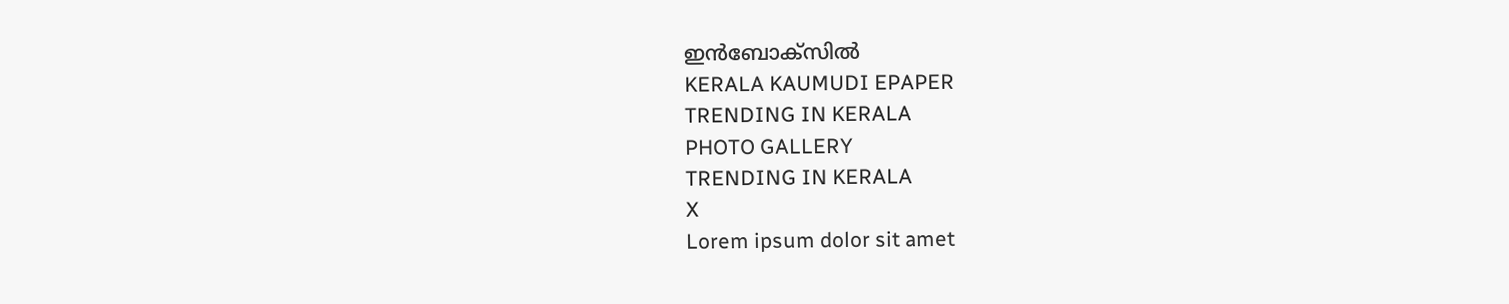ഇൻബോക്സിൽ
KERALA KAUMUDI EPAPER
TRENDING IN KERALA
PHOTO GALLERY
TRENDING IN KERALA
X
Lorem ipsum dolor sit amet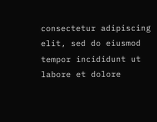consectetur adipiscing elit, sed do eiusmod tempor incididunt ut labore et dolore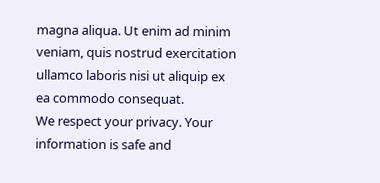magna aliqua. Ut enim ad minim veniam, quis nostrud exercitation ullamco laboris nisi ut aliquip ex ea commodo consequat.
We respect your privacy. Your information is safe and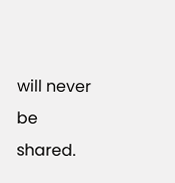will never be shared.